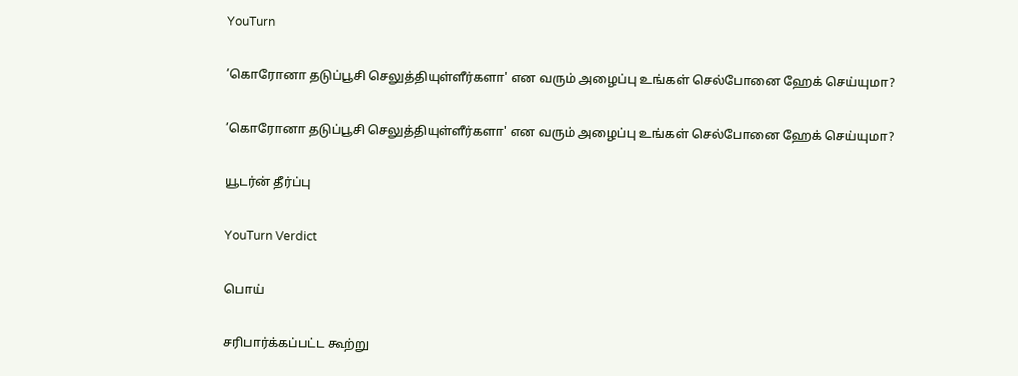YouTurn

’கொரோனா தடுப்பூசி செலுத்தியுள்ளீர்களா' என வரும் அழைப்பு உங்கள் செல்போனை ஹேக் செய்யுமா?

’கொரோனா தடுப்பூசி செலுத்தியுள்ளீர்களா' என வரும் அழைப்பு உங்கள் செல்போனை ஹேக் செய்யுமா?

யூடர்ன் தீர்ப்பு

YouTurn Verdict

பொய்

சரிபார்க்கப்பட்ட கூற்று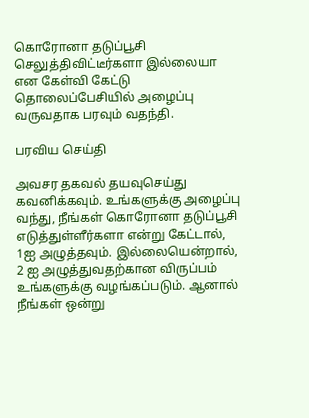கொரோனா தடுப்பூசி செலுத்திவிட்டீர்களா இல்லையா என கேள்வி கேட்டு தொலைப்பேசியில் அழைப்பு வருவதாக பரவும் வதந்தி.

பரவிய செய்தி

அவசர தகவல் தயவுசெய்து கவனிக்கவும். உங்களுக்கு அழைப்பு வந்து, நீங்கள் கொரோனா தடுப்பூசி எடுத்துள்ளீர்களா என்று கேட்டால், 1ஐ அழுத்தவும். இல்லையென்றால், 2 ஐ அழுத்துவதற்கான விருப்பம் உங்களுக்கு வழங்கப்படும். ஆனால் நீங்கள் ஒன்று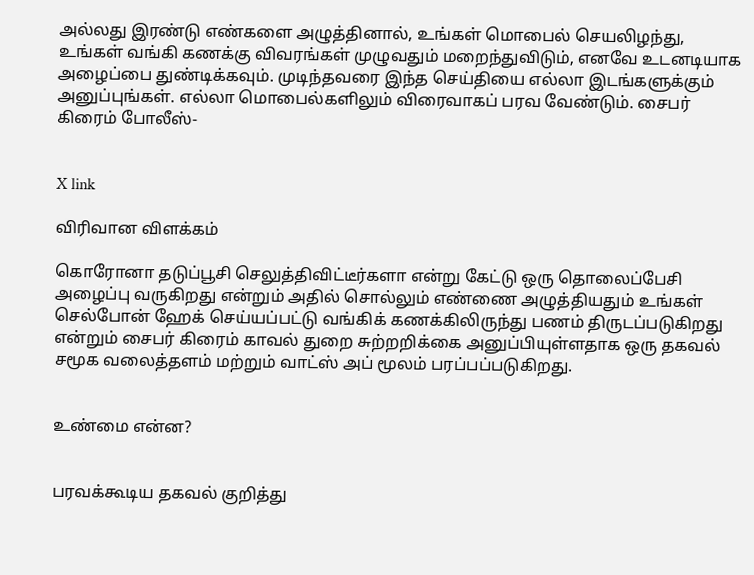அல்லது இரண்டு எண்களை அழுத்தினால், உங்கள் மொபைல் செயலிழந்து, உங்கள் வங்கி கணக்கு விவரங்கள் முழுவதும் மறைந்துவிடும், எனவே உடனடியாக அழைப்பை துண்டிக்கவும். முடிந்தவரை இந்த செய்தியை எல்லா இடங்களுக்கும் அனுப்புங்கள். எல்லா மொபைல்களிலும் விரைவாகப் பரவ வேண்டும். சைபர் கிரைம் போலீஸ்-


X link

விரிவான விளக்கம்

கொரோனா தடுப்பூசி செலுத்திவிட்டீர்களா என்று கேட்டு ஒரு தொலைப்பேசி அழைப்பு வருகிறது என்றும் அதில் சொல்லும் எண்ணை அழுத்தியதும் உங்கள் செல்போன் ஹேக் செய்யப்பட்டு வங்கிக் கணக்கிலிருந்து பணம் திருடப்படுகிறது என்றும் சைபர் கிரைம் காவல் துறை சுற்றறிக்கை அனுப்பியுள்ளதாக ஒரு தகவல் சமூக வலைத்தளம் மற்றும் வாட்ஸ் அப் மூலம் பரப்பப்படுகிறது.


உண்மை என்ன?


பரவக்கூடிய தகவல் குறித்து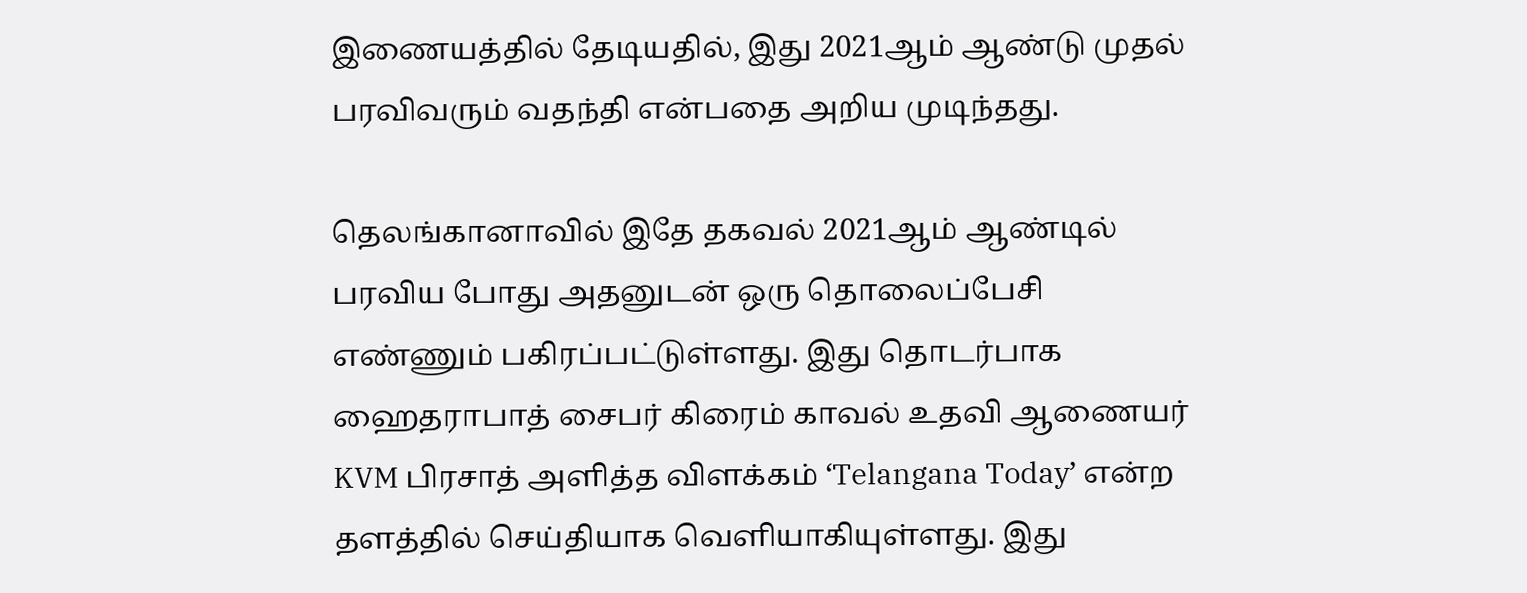இணையத்தில் தேடியதில், இது 2021ஆம் ஆண்டு முதல் பரவிவரும் வதந்தி என்பதை அறிய முடிந்தது.

தெலங்கானாவில் இதே தகவல் 2021ஆம் ஆண்டில் பரவிய போது அதனுடன் ஒரு தொலைப்பேசி எண்ணும் பகிரப்பட்டுள்ளது. இது தொடர்பாக ஹைதராபாத் சைபர் கிரைம் காவல் உதவி ஆணையர் KVM பிரசாத் அளித்த விளக்கம் ‘Telangana Today’ என்ற தளத்தில் செய்தியாக வெளியாகியுள்ளது. இது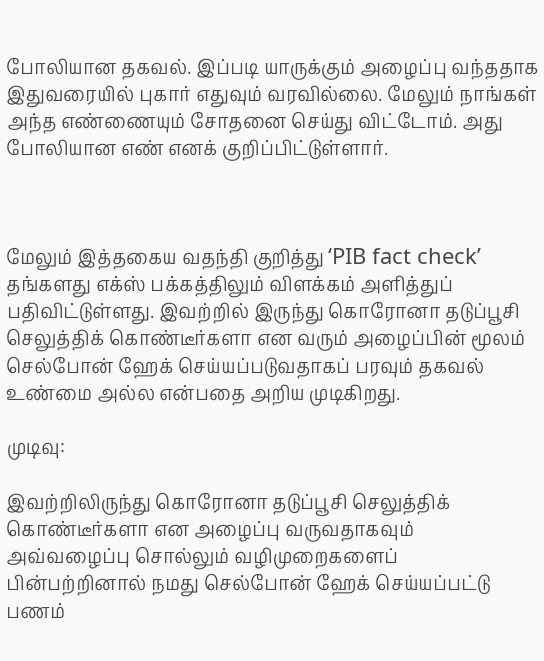போலியான தகவல். இப்படி யாருக்கும் அழைப்பு வந்ததாக இதுவரையில் புகார் எதுவும் வரவில்லை. மேலும் நாங்கள் அந்த எண்ணையும் சோதனை செய்து விட்டோம். அது போலியான எண் எனக் குறிப்பிட்டுள்ளார்.



மேலும் இத்தகைய வதந்தி குறித்து ‘PIB fact check’ தங்களது எக்ஸ் பக்கத்திலும் விளக்கம் அளித்துப் பதிவிட்டுள்ளது. இவற்றில் இருந்து கொரோனா தடுப்பூசி செலுத்திக் கொண்டீர்களா என வரும் அழைப்பின் மூலம் செல்போன் ஹேக் செய்யப்படுவதாகப் பரவும் தகவல் உண்மை அல்ல என்பதை அறிய முடிகிறது.

முடிவு:

இவற்றிலிருந்து கொரோனா தடுப்பூசி செலுத்திக் கொண்டீர்களா என அழைப்பு வருவதாகவும் அவ்வழைப்பு சொல்லும் வழிமுறைகளைப் பின்பற்றினால் நமது செல்போன் ஹேக் செய்யப்பட்டு பணம்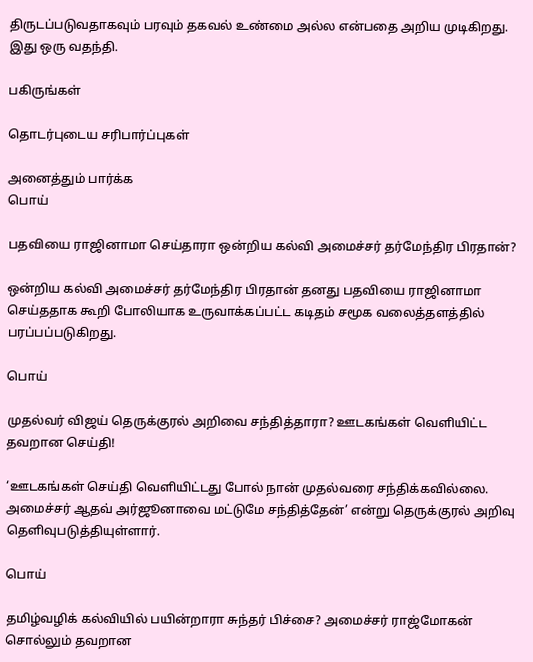திருடப்படுவதாகவும் பரவும் தகவல் உண்மை அல்ல என்பதை அறிய முடிகிறது. இது ஒரு வதந்தி.

பகிருங்கள்

தொடர்புடைய சரிபார்ப்புகள்

அனைத்தும் பார்க்க
பொய்

பதவியை ராஜினாமா செய்தாரா ஒன்றிய கல்வி அமைச்சர் தர்மேந்திர பிரதான்?

ஒன்றிய கல்வி அமைச்சர் தர்மேந்திர பிரதான் தனது பதவியை ராஜினாமா செய்ததாக கூறி போலியாக உருவாக்கப்பட்ட கடிதம் சமூக வலைத்தளத்தில் பரப்பப்படுகிறது.

பொய்

முதல்வர் விஜய் தெருக்குரல் அறிவை சந்தித்தாரா? ஊடகங்கள் வெளியிட்ட தவறான செய்தி!

‘ஊடகங்கள் செய்தி வெளியிட்டது போல் நான் முதல்வரை சந்திக்கவில்லை. அமைச்சர் ஆதவ் அர்ஜூனாவை மட்டுமே சந்தித்தேன்’ என்று தெருக்குரல் அறிவு தெளிவுபடுத்தியுள்ளார்.

பொய்

தமிழ்வழிக் கல்வியில் பயின்றாரா சுந்தர் பிச்சை? அமைச்சர் ராஜ்மோகன் சொல்லும் தவறான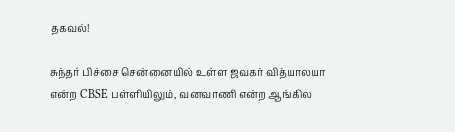தகவல்!

சுந்தர் பிச்சை சென்னையில் உள்ள ஜவகர் வித்யாலயா என்ற CBSE பள்ளியிலும், வனவாணி என்ற ஆங்கில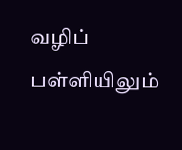வழிப் பள்ளியிலும்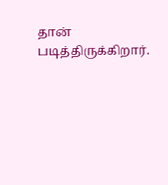தான் படித்திருக்கிறார்.